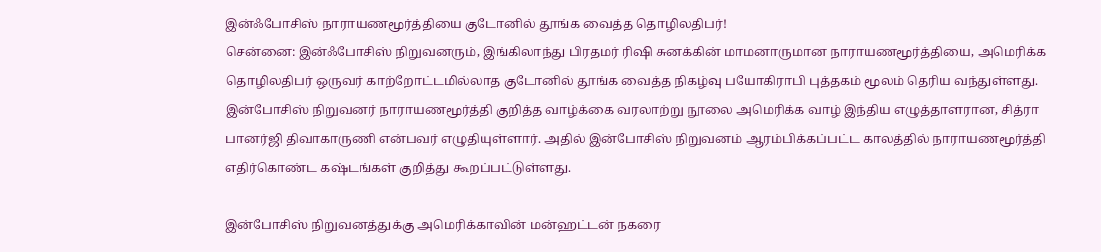இன்ஃபோசிஸ் நாராயணமூர்த்தியை குடோனில் தூங்க வைத்த தொழிலதிபர்!
சென்னை: இன்ஃபோசிஸ் நிறுவனரும், இங்கிலாந்து பிரதமர் ரிஷி சுனக்கின் மாமனாருமான நாராயணமூர்த்தியை, அமெரிக்க தொழிலதிபர் ஒருவர் காற்றோட்டமில்லாத குடோனில் தூங்க வைத்த நிகழ்வு பயோகிராபி புத்தகம் மூலம் தெரிய வந்துள்ளது.
இன்போசிஸ் நிறுவனர் நாராயணமூர்த்தி குறித்த வாழ்க்கை வரலாற்று நூலை அமெரிக்க வாழ் இந்திய எழுத்தாளரான, சித்ரா பானர்ஜி திவாகாருணி என்பவர் எழுதியுள்ளார். அதில் இன்போசிஸ் நிறுவனம் ஆரம்பிக்கப்பட்ட காலத்தில் நாராயணமூர்த்தி எதிர்கொண்ட கஷ்டங்கள் குறித்து கூறப்பட்டுள்ளது.

இன்போசிஸ் நிறுவனத்துக்கு அமெரிக்காவின் மன்ஹட்டன் நகரை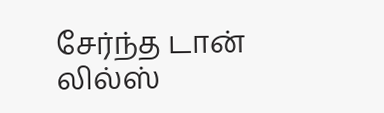சேர்ந்த டான் லில்ஸ்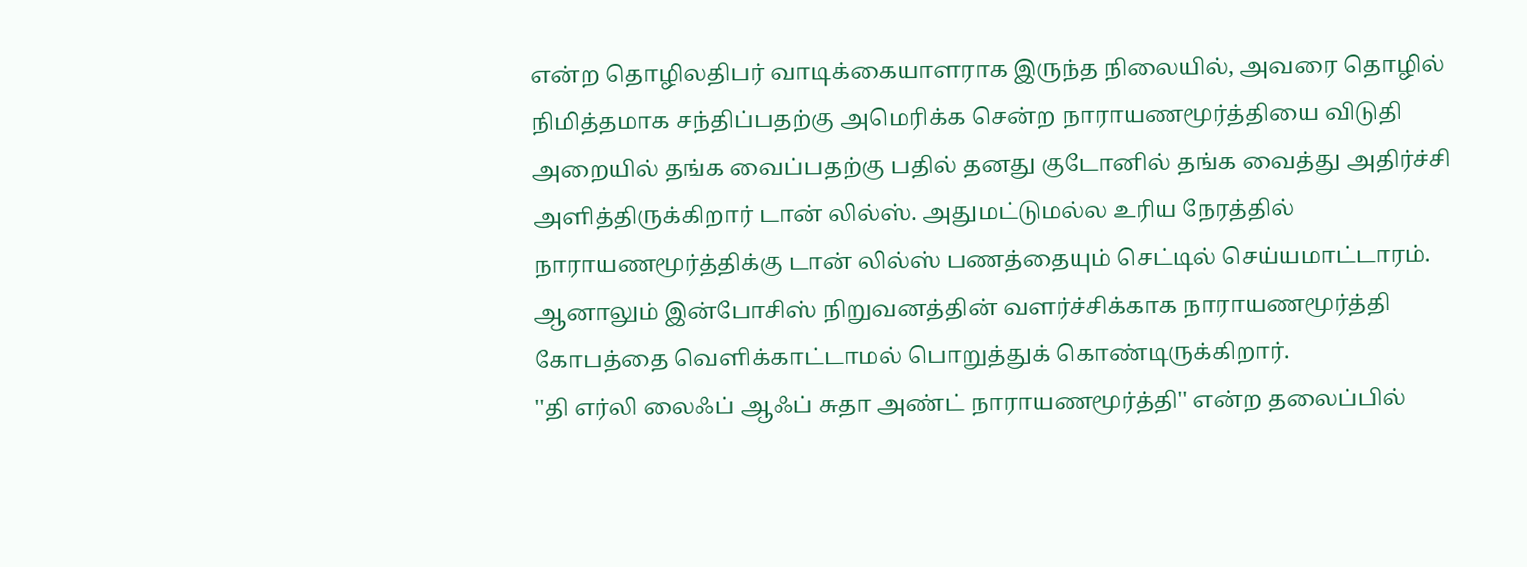என்ற தொழிலதிபர் வாடிக்கையாளராக இருந்த நிலையில், அவரை தொழில் நிமித்தமாக சந்திப்பதற்கு அமெரிக்க சென்ற நாராயணமூர்த்தியை விடுதி அறையில் தங்க வைப்பதற்கு பதில் தனது குடோனில் தங்க வைத்து அதிர்ச்சி அளித்திருக்கிறார் டான் லில்ஸ். அதுமட்டுமல்ல உரிய நேரத்தில் நாராயணமூர்த்திக்கு டான் லில்ஸ் பணத்தையும் செட்டில் செய்யமாட்டாரம். ஆனாலும் இன்போசிஸ் நிறுவனத்தின் வளர்ச்சிக்காக நாராயணமூர்த்தி கோபத்தை வெளிக்காட்டாமல் பொறுத்துக் கொண்டிருக்கிறார்.
''தி எர்லி லைஃப் ஆஃப் சுதா அண்ட் நாராயணமூர்த்தி'' என்ற தலைப்பில்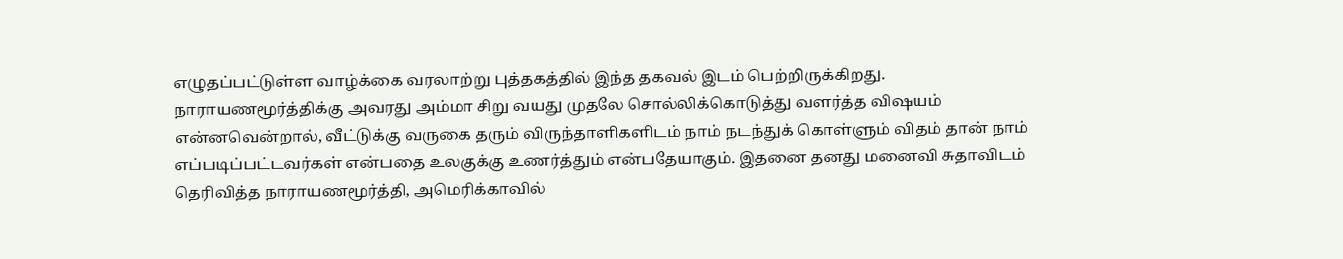எழுதப்பட்டுள்ள வாழ்க்கை வரலாற்று புத்தகத்தில் இந்த தகவல் இடம் பெற்றிருக்கிறது. நாராயணமூர்த்திக்கு அவரது அம்மா சிறு வயது முதலே சொல்லிக்கொடுத்து வளர்த்த விஷயம் என்னவென்றால், வீட்டுக்கு வருகை தரும் விருந்தாளிகளிடம் நாம் நடந்துக் கொள்ளும் விதம் தான் நாம் எப்படிப்பட்டவர்கள் என்பதை உலகுக்கு உணர்த்தும் என்பதேயாகும். இதனை தனது மனைவி சுதாவிடம் தெரிவித்த நாராயணமூர்த்தி, அமெரிக்காவில்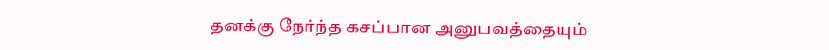தனக்கு நேர்ந்த கசப்பான அனுபவத்தையும்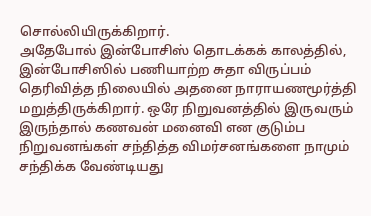சொல்லியிருக்கிறார்.
அதேபோல் இன்போசிஸ் தொடக்கக் காலத்தில், இன்போசிஸில் பணியாற்ற சுதா விருப்பம் தெரிவித்த நிலையில் அதனை நாராயணமூர்த்தி மறுத்திருக்கிறார். ஒரே நிறுவனத்தில் இருவரும் இருந்தால் கணவன் மனைவி என குடும்ப நிறுவனங்கள் சந்தித்த விமர்சனங்களை நாமும் சந்திக்க வேண்டியது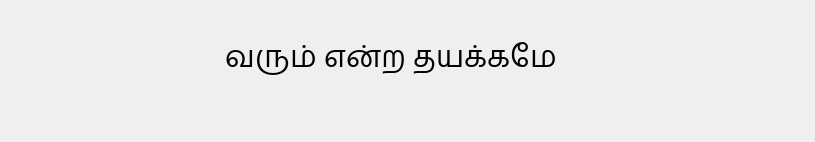வரும் என்ற தயக்கமே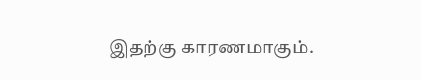இதற்கு காரணமாகும்.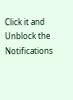Click it and Unblock the Notifications